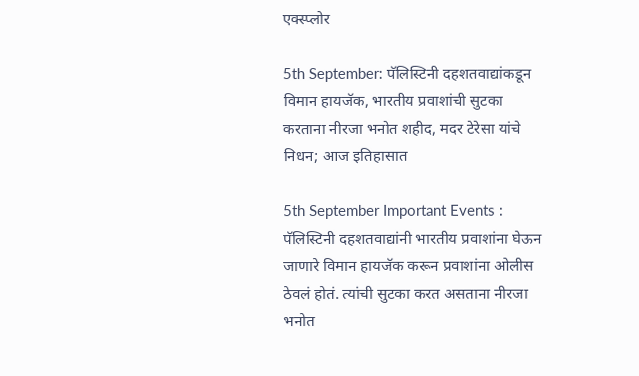एक्स्प्लोर

5th September: पॅलिस्टिनी दहशतवाद्यांकडून विमान हायजॅक, भारतीय प्रवाशांची सुटका करताना नीरजा भनोत शहीद, मदर टेरेसा यांचे निधन; आज इतिहासात

5th September Important Events : पॅलिस्टिनी दहशतवाद्यांनी भारतीय प्रवाशांना घेऊन जाणारे विमान हायजॅक करून प्रवाशांना ओलीस ठेवलं होतं. त्यांची सुटका करत असताना नीरजा भनोत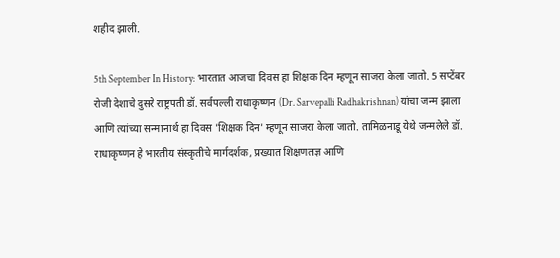शहीद झाली.

5th September In History: भारतात आजचा दिवस हा शिक्षक दिन म्हणून साजरा केला जातो. 5 सप्टेंबर रोजी देशाचे दुसरे राष्ट्रपती डॉ. सर्वपल्ली राधाकृष्णन (Dr. Sarvepalli Radhakrishnan) यांचा जन्म झाला आणि त्यांच्या सन्मानार्थ हा दिवस 'शिक्षक दिन' म्हणून साजरा केला जातो. तामिळनाडू येथे जन्मलेले डॉ. राधाकृष्णन हे भारतीय संस्कृतीचे मार्गदर्शक, प्रख्यात शिक्षणतज्ञ आणि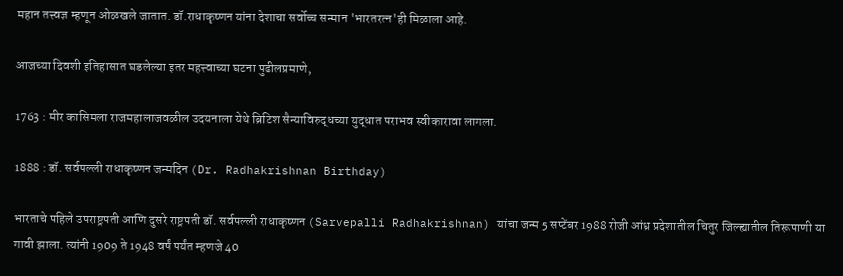महान तत्त्वज्ञ म्हणून ओळखले जातात. डॉ.राधाकृष्णन यांना देशाचा सर्वोच्च सन्मान 'भारतरत्न'ही मिळाला आहे.

आजच्या दिवशी इतिहासात घडलेल्या इतर महत्त्वाच्या घटना पुढीलप्रमाणे,

1763 : मीर कासिमला राजमहालाजवळील उदयनाला येथे ब्रिटिश सैन्याविरुद्धच्या युद्धात पराभव स्वीकारावा लागला.

1888 : डॉ. सर्वपल्ली राधाकृष्णन जन्मदिन (Dr. Radhakrishnan Birthday)

भारताचे पहिले उपराष्ट्रपती आणि दुसरे राष्ट्रपती डॉ. सर्वपल्ली राधाकृष्णन (Sarvepalli Radhakrishnan) यांचा जन्म 5 सप्टेंबर 1988 रोजी आंध्र प्रदेशातील चितुर जिल्ह्यातील तिरूपाणी या गावी झाला. त्यांनी 1909 ते 1948 वर्षं पर्यंत म्हणजे 40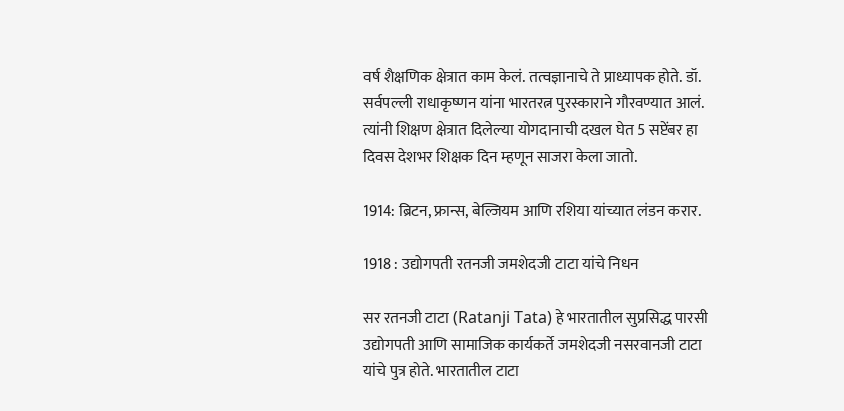वर्ष शै‍क्षणिक क्षेत्रात काम केलं. तत्वज्ञानाचे ते प्राध्यापक होते. डॉ. सर्वपल्ली राधाकृष्णन यांना भारतरत्न पुरस्काराने गौरवण्यात आलं. त्यांनी शिक्षण क्षेत्रात दिलेल्या योगदानाची दखल घेत 5 सप्टेंबर हा दिवस देशभर शिक्षक दिन म्हणून साजरा केला जातो.

1914: ब्रिटन, फ्रान्स, बेल्जियम आणि रशिया यांच्यात लंडन करार.

1918 : उद्योगपती रतनजी जमशेदजी टाटा यांचे निधन

सर रतनजी टाटा (Ratanji Tata) हे भारतातील सुप्रसिद्ध पारसी उद्योगपती आणि सामाजिक कार्यकर्ते जमशेदजी नसरवानजी टाटा यांचे पुत्र होते. भारतातील टाटा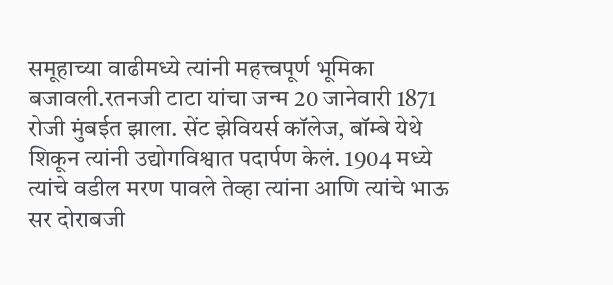समूहाच्या वाढीमध्ये त्यांनी महत्त्वपूर्ण भूमिका बजावली.रतनजी टाटा यांचा जन्म 20 जानेवारी 1871 रोजी मुंबईत झाला. सेंट झेवियर्स कॉलेज, बॉम्बे येथे शिकून त्यांनी उद्योगविश्वात पदार्पण केलं. 1904 मध्ये त्यांचे वडील मरण पावले तेव्हा त्यांना आणि त्यांचे भाऊ सर दोराबजी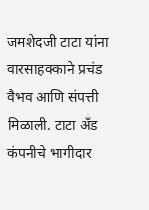जमशेदजी टाटा यांना वारसाहक्काने प्रचंड वैभव आणि संपत्ती मिळाली. टाटा अँड कंपनीचे भागीदार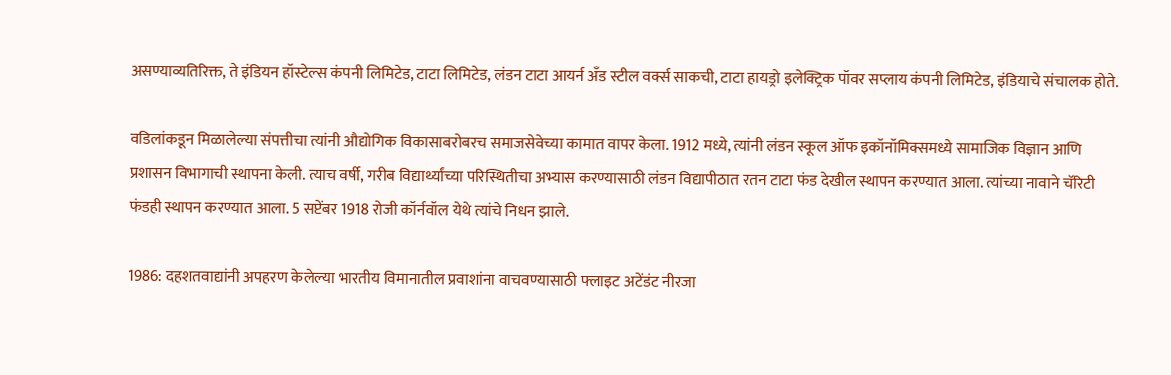असण्याव्यतिरिक्त, ते इंडियन हॉस्टेल्स कंपनी लिमिटेड, टाटा लिमिटेड, लंडन टाटा आयर्न अँड स्टील वर्क्स साकची, टाटा हायड्रो इलेक्ट्रिक पॉवर सप्लाय कंपनी लिमिटेड, इंडियाचे संचालक होते.

वडिलांकडून मिळालेल्या संपत्तीचा त्यांनी औद्योगिक विकासाबरोबरच समाजसेवेच्या कामात वापर केला. 1912 मध्ये, त्यांनी लंडन स्कूल ऑफ इकॉनॉमिक्समध्ये सामाजिक विज्ञान आणि प्रशासन विभागाची स्थापना केली. त्याच वर्षी, गरीब विद्यार्थ्यांच्या परिस्थितीचा अभ्यास करण्यासाठी लंडन विद्यापीठात रतन टाटा फंड देखील स्थापन करण्यात आला. त्यांच्या नावाने चॅरिटी फंडही स्थापन करण्यात आला. 5 सप्टेंबर 1918 रोजी कॉर्नवॉल येथे त्यांचे निधन झाले.

1986: दहशतवाद्यांनी अपहरण केलेल्या भारतीय विमानातील प्रवाशांना वाचवण्यासाठी फ्लाइट अटेंडंट नीरजा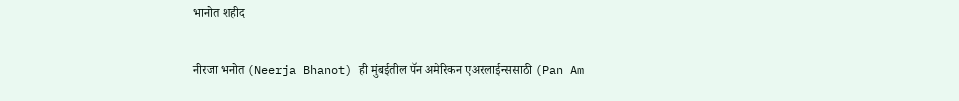भानोत शहीद

नीरजा भनोत (Neerja Bhanot) ही मुंबईतील पॅन अमेरिकन एअरलाईन्ससाठी (Pan Am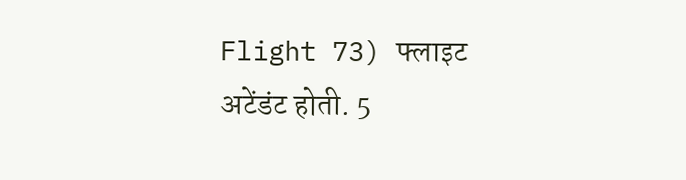Flight 73) फ्लाइट अटेंडंट होती. 5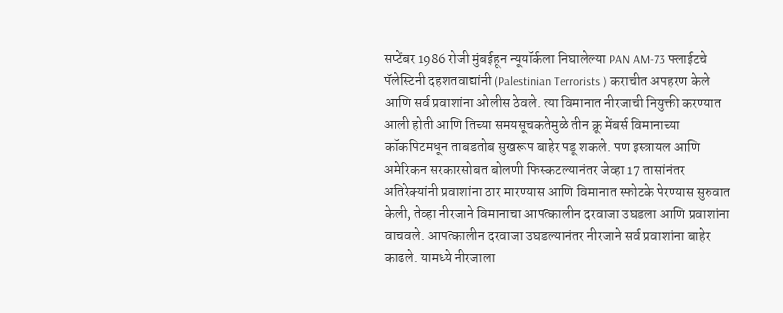सप्टेंबर 1986 रोजी मुंबईहून न्यूयॉर्कला निघालेल्या PAN AM-73 फ्लाईटचे पॅलेस्टिनी दहशतवाद्यांनी (Palestinian Terrorists ) कराचीत अपहरण केले आणि सर्व प्रवाशांना ओलीस ठेवले. त्या विमानात नीरजाची नियुक्ती करण्यात आली होती आणि तिच्या समयसूचकतेमुळे तीन क्रू मेंबर्स विमानाच्या कॉकपिटमधून ताबडतोब सुखरूप बाहेर पडू शकले. पण इस्त्रायल आणि अमेरिकन सरकारसोबत बोलणी फिस्कटल्यानंतर जेव्हा 17 तासांनंतर अतिरेक्यांनी प्रवाशांना ठार मारण्यास आणि विमानात स्फोटके पेरण्यास सुरुवात केली, तेव्हा नीरजाने विमानाचा आपत्कालीन दरवाजा उघडला आणि प्रवाशांना वाचवले. आपत्कालीन दरवाजा उघडल्यानंतर नीरजाने सर्व प्रवाशांना बाहेर काढले. यामध्ये नीरजाला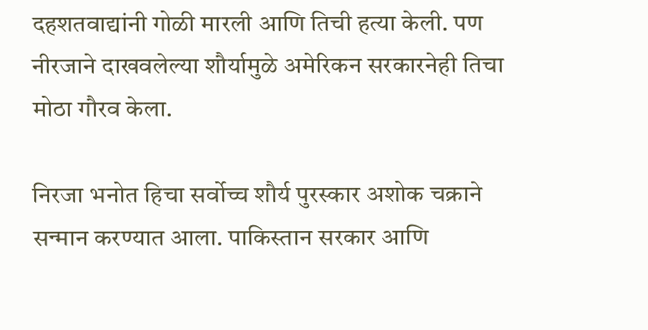दहशतवाद्यांनी गोळी मारली आणि तिची हत्या केली. पण नीरजाने दाखवलेल्या शौर्यामुळे अमेरिकन सरकारनेही तिचा मोठा गौरव केला.

निरजा भनोत हिचा सर्वोच्च शौर्य पुरस्कार अशोक चक्राने सन्मान करण्यात आला. पाकिस्तान सरकार आणि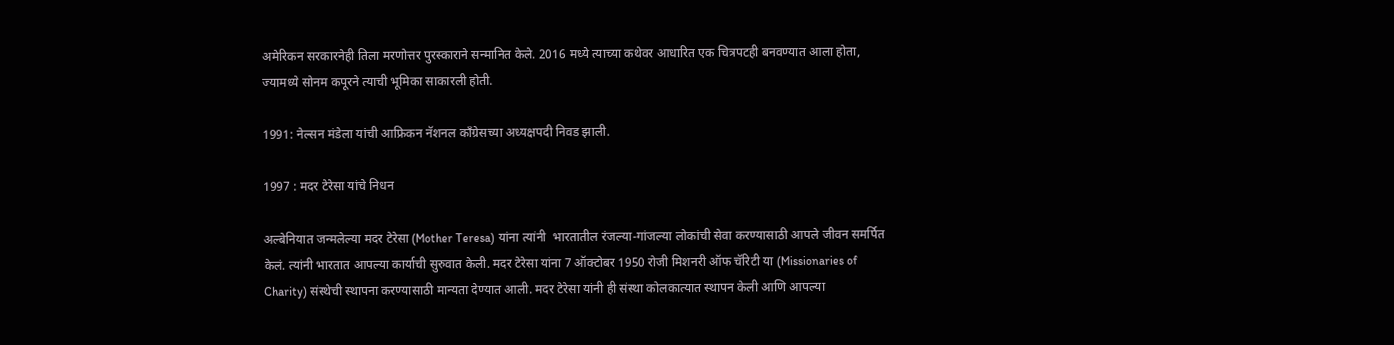अमेरिकन सरकारनेही तिला मरणोत्तर पुरस्काराने सन्मानित केले. 2016 मध्ये त्याच्या कथेवर आधारित एक चित्रपटही बनवण्यात आला होता, ज्यामध्ये सोनम कपूरने त्याची भूमिका साकारली होती.

1991: नेल्सन मंडेला यांची आफ्रिकन नॅशनल काँग्रेसच्या अध्यक्षपदी निवड झाली.

1997 : मदर टेरेसा यांचे निधन

अल्बेनियात जन्मलेल्या मदर टेरेसा (Mother Teresa) यांना त्यांनी  भारतातील रंजल्या-गांजल्या लोकांची सेवा करण्यासाठी आपले जीवन समर्पित केलं. त्यांनी भारतात आपल्या कार्याची सुरुवात केली. मदर टेरेसा यांना 7 ऑक्टोबर 1950 रोजी मिशनरी ऑफ चॅरिटी या (Missionaries of Charity) संस्थेची स्थापना करण्यासाठी मान्यता देण्यात आली. मदर टेरेसा यांनी ही संस्था कोलकात्यात स्थापन केली आणि आपल्या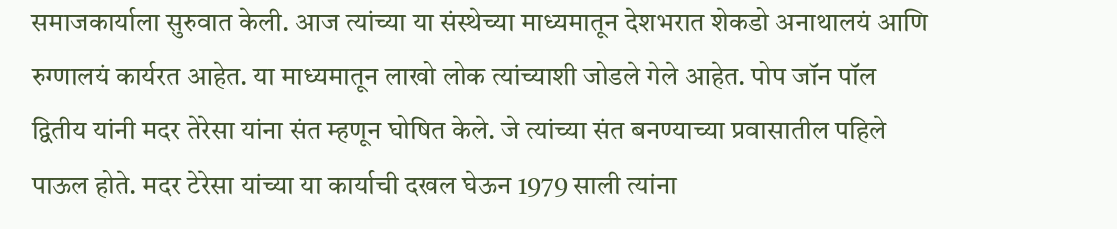समाजकार्याला सुरुवात केली. आज त्यांच्या या संस्थेच्या माध्यमातून देशभरात शेकडो अनाथालयं आणि रुग्णालयं कार्यरत आहेत. या माध्यमातून लाखो लोक त्यांच्याशी जोडले गेले आहेत. पोप जॉन पॉल द्वितीय यांनी मदर तेरेसा यांना संत म्हणून घोषित केले. जे त्यांच्या संत बनण्याच्या प्रवासातील पहिले पाऊल होते. मदर टेरेसा यांच्या या कार्याची दखल घेऊन 1979 साली त्यांना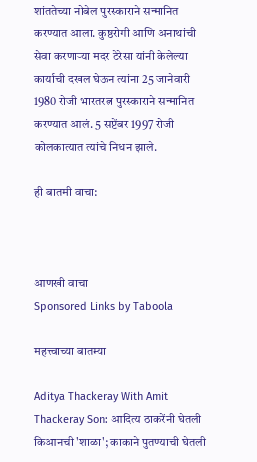शांततेच्या नोबेल पुरस्काराने सन्मानित करण्यात आला. कुष्ठरोगी आणि अनाथांची सेवा करणाऱ्या मदर टेरेसा यांनी केलेल्या कार्याची दखल घेऊन त्यांना 25 जानेवारी 1980 रोजी भारतरत्न पुरस्काराने सन्मानित करण्यात आलं. 5 सप्टेंबर 1997 रोजी कोलकात्यात त्यांचे निधन झाले.

ही बातमी वाचा:



आणखी वाचा
Sponsored Links by Taboola

महत्त्वाच्या बातम्या

Aditya Thackeray With Amit Thackeray Son: आदित्य ठाकरेंनी घेतली किआनची 'शाळा'; काकाने पुतण्याची घेतली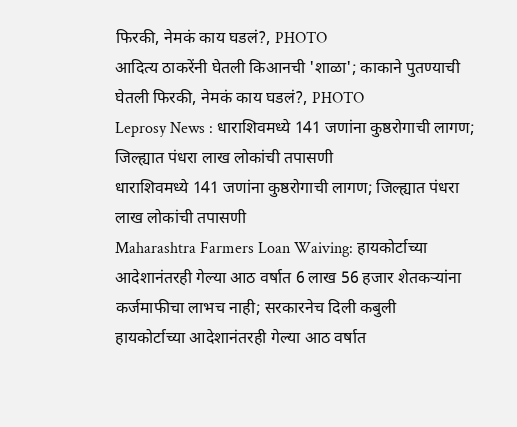फिरकी, नेमकं काय घडलं?, PHOTO
आदित्य ठाकरेंनी घेतली किआनची 'शाळा'; काकाने पुतण्याची घेतली फिरकी, नेमकं काय घडलं?, PHOTO
Leprosy News : धाराशिवमध्ये 141 जणांना कुष्ठरोगाची लागण; जिल्ह्यात पंधरा लाख लोकांची तपासणी
धाराशिवमध्ये 141 जणांना कुष्ठरोगाची लागण; जिल्ह्यात पंधरा लाख लोकांची तपासणी
Maharashtra Farmers Loan Waiving: हायकोर्टाच्या आदेशानंतरही गेल्या आठ वर्षात 6 लाख 56 हजार शेतकऱ्यांना कर्जमाफीचा लाभच नाही; सरकारनेच दिली कबुली
हायकोर्टाच्या आदेशानंतरही गेल्या आठ वर्षात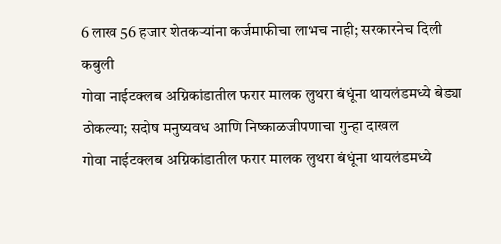6 लाख 56 हजार शेतकऱ्यांना कर्जमाफीचा लाभच नाही; सरकारनेच दिली कबुली
गोवा नाईटक्लब अग्निकांडातील फरार मालक लुथरा बंधूंना थायलंडमध्ये बेड्या ठोकल्या; सदोष मनुष्यवध आणि निष्काळजीपणाचा गुन्हा दाखल
गोवा नाईटक्लब अग्निकांडातील फरार मालक लुथरा बंधूंना थायलंडमध्ये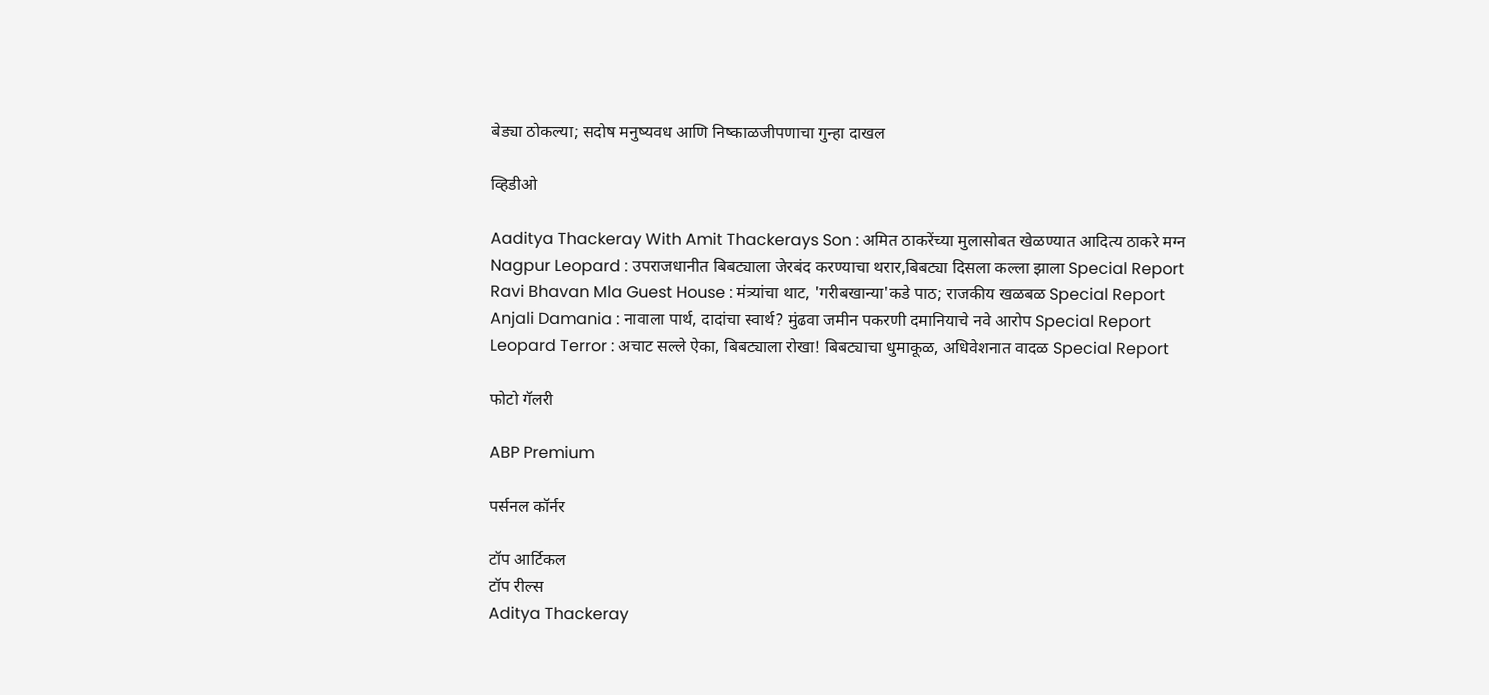बेड्या ठोकल्या; सदोष मनुष्यवध आणि निष्काळजीपणाचा गुन्हा दाखल

व्हिडीओ

Aaditya Thackeray With Amit Thackerays Son : अमित ठाकरेंच्या मुलासोबत खेळण्यात आदित्य ठाकरे मग्न
Nagpur Leopard : उपराजधानीत बिबट्याला जेरबंद करण्याचा थरार,बिबट्या दिसला कल्ला झाला Special Report
Ravi Bhavan Mla Guest House : मंत्र्यांचा थाट, 'गरीबखान्या'कडे पाठ; राजकीय खळबळ Special Report
Anjali Damania : नावाला पार्थ, दादांचा स्वार्थ? मुंढवा जमीन पकरणी दमानियाचे नवे आरोप Special Report
Leopard Terror : अचाट सल्ले ऐका, बिबट्याला रोखा! बिबट्याचा धुमाकूळ, अधिवेशनात वादळ Special Report

फोटो गॅलरी

ABP Premium

पर्सनल कॉर्नर

टॉप आर्टिकल
टॉप रील्स
Aditya Thackeray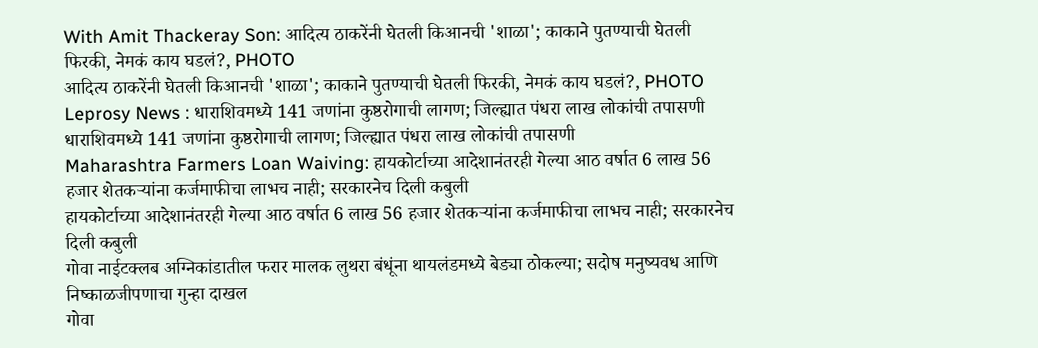With Amit Thackeray Son: आदित्य ठाकरेंनी घेतली किआनची 'शाळा'; काकाने पुतण्याची घेतली फिरकी, नेमकं काय घडलं?, PHOTO
आदित्य ठाकरेंनी घेतली किआनची 'शाळा'; काकाने पुतण्याची घेतली फिरकी, नेमकं काय घडलं?, PHOTO
Leprosy News : धाराशिवमध्ये 141 जणांना कुष्ठरोगाची लागण; जिल्ह्यात पंधरा लाख लोकांची तपासणी
धाराशिवमध्ये 141 जणांना कुष्ठरोगाची लागण; जिल्ह्यात पंधरा लाख लोकांची तपासणी
Maharashtra Farmers Loan Waiving: हायकोर्टाच्या आदेशानंतरही गेल्या आठ वर्षात 6 लाख 56 हजार शेतकऱ्यांना कर्जमाफीचा लाभच नाही; सरकारनेच दिली कबुली
हायकोर्टाच्या आदेशानंतरही गेल्या आठ वर्षात 6 लाख 56 हजार शेतकऱ्यांना कर्जमाफीचा लाभच नाही; सरकारनेच दिली कबुली
गोवा नाईटक्लब अग्निकांडातील फरार मालक लुथरा बंधूंना थायलंडमध्ये बेड्या ठोकल्या; सदोष मनुष्यवध आणि निष्काळजीपणाचा गुन्हा दाखल
गोवा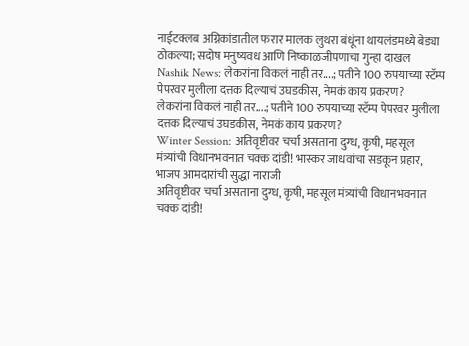नाईटक्लब अग्निकांडातील फरार मालक लुथरा बंधूंना थायलंडमध्ये बेड्या ठोकल्या; सदोष मनुष्यवध आणि निष्काळजीपणाचा गुन्हा दाखल
Nashik News: लेकरांना विकलं नाही तर....; पतीने 100 रुपयाच्या स्टॅम्प पेपरवर मुलीला दत्तक दिल्याचं उघडकीस, नेमकं काय प्रकरण?
लेकरांना विकलं नाही तर....; पतीने 100 रुपयाच्या स्टॅम्प पेपरवर मुलीला दत्तक दिल्याचं उघडकीस, नेमकं काय प्रकरण?
Winter Session: अतिवृष्टीवर चर्चा असताना दुग्ध, कृषी, महसूल मंत्र्यांची विधानभवनात चक्क दांडी! भास्कर जाधवांचा सडकून प्रहार, भाजप आमदारांची सुद्धा नाराजी
अतिवृष्टीवर चर्चा असताना दुग्ध, कृषी, महसूल मंत्र्यांची विधानभवनात चक्क दांडी!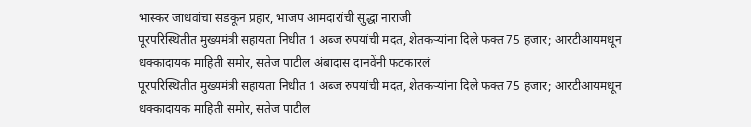भास्कर जाधवांचा सडकून प्रहार, भाजप आमदारांची सुद्धा नाराजी
पूरपरिस्थितीत मुख्यमंत्री सहायता निधीत 1 अब्ज रुपयांची मदत, शेतकऱ्यांना दिले फक्त 75 हजार; आरटीआयमधून धक्कादायक माहिती समोर, सतेज पाटील अंबादास दानवेंनी फटकारलं
पूरपरिस्थितीत मुख्यमंत्री सहायता निधीत 1 अब्ज रुपयांची मदत, शेतकऱ्यांना दिले फक्त 75 हजार; आरटीआयमधून धक्कादायक माहिती समोर, सतेज पाटील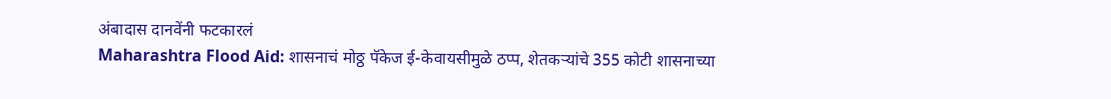अंबादास दानवेंनी फटकारलं
Maharashtra Flood Aid: शासनाचं मोठ्ठ पॅकेज ई-केवायसीमुळे ठप्प, शेतकऱ्यांचे 355 कोटी शासनाच्या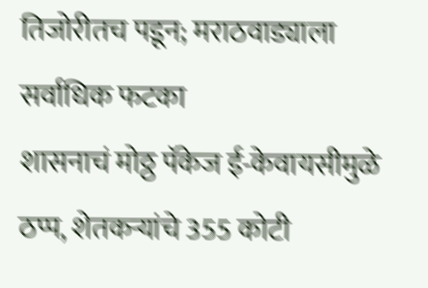तिजोरीतच पडून; मराठवाड्याला सर्वाधिक फटका
शासनाचं मोठ्ठ पॅकेज ई-केवायसीमुळे ठप्प, शेतकऱ्यांचे 355 कोटी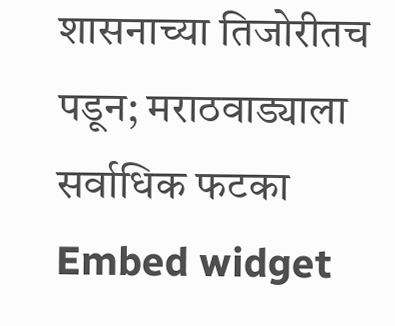शासनाच्या तिजोरीतच पडून; मराठवाड्याला सर्वाधिक फटका
Embed widget